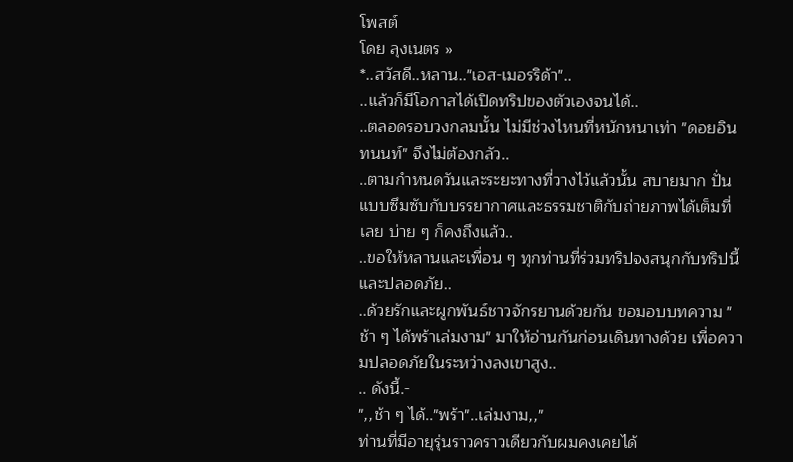โพสต์
โดย ลุงเนตร »
*..สวัสดี..หลาน.."เอส-เมอรริด้า"..
..แล้วก็มีโอกาสได้เปิดทริปของตัวเองจนได้..
..ตลอดรอบวงกลมนั้น ไม่มีช่วงไหนที่หนักหนาเท่า "ดอยอินทนนท์" จึงไม่ต้องกลัว..
..ตามกำหนดวันและระยะทางที่วางไว้แล้วนั้น สบายมาก ปั่นแบบซึมซับกับบรรยากาศและธรรมชาติกับถ่ายภาพได้เต็มที่เลย บ่าย ๆ ก็คงถึงแล้ว..
..ขอให้หลานและเพื่อน ๆ ทุกท่านที่ร่วมทริปจงสนุกกับทริปนี้ และปลอดภัย..
..ด้วยรักและผูกพันธ์ชาวจักรยานด้วยกัน ขอมอบบทความ "ช้า ๆ ได้พร้าเล่มงาม" มาให้อ่านกันก่อนเดินทางด้วย เพื่อความปลอดภัยในระหว่างลงเขาสูง..
.. ดังนี้.-
",,ช้า ๆ ได้.."พร้า"..เล่มงาม,,"
ท่านที่มีอายุรุ่นราวคราวเดียวกับผมคงเคยได้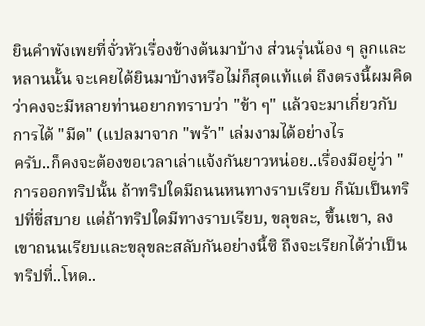ยินคำพังเพยที่จั่วหัวเรื่องข้างต้นมาบ้าง ส่วนรุ่นน้อง ๆ ลูกและหลานนั้น จะเคยได้ยินมาบ้างหรือไม่ก็สุดแท้แต่ ถึงตรงนี้ผมคิดว่าคงจะมีหลายท่านอยากทราบว่า "ข้า ๆ" แล้วจะมาเกี่ยวกับการได้ "มีด" (แปลมาจาก "พร้า" เล่มงามได้อย่างไร
ครับ..ก็คงจะต้องขอเวลาเล่าแจ้งกันยาวหน่อย..เรื่องมีอยู่ว่า "การออกทริปนั้น ถ้าทริปใดมีถนนหนทางราบเรียบ ก็นับเป็นทริปที่ขี่สบาย แต่ถ้าทริปใดมีทางราบเรียบ, ขลุขละ, ขึ้นเขา, ลงเขาถนนเรียบและขลุขละสลับกันอย่างนี้ซิ ถึงจะเรียกได้ว่าเป็นทริปที่..โหด..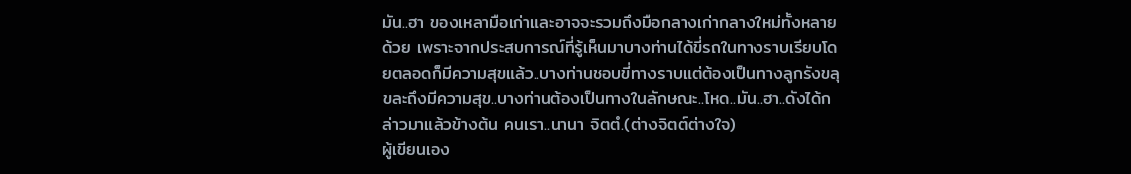มัน..ฮา ของเหลามือเก่าและอาจจะรวมถึงมือกลางเก่ากลางใหม่ทั้งหลายด้วย เพราะจากประสบการณ์ที่รู้เห็นมาบางท่านได้ขี่รถในทางราบเรียบโดยตลอดก็มีความสุขแล้ว..บางท่านชอบขี่ทางราบแต่ต้องเป็นทางลูกรังขลุขละถึงมีความสุข..บางท่านต้องเป็นทางในลักษณะ..โหด..มัน..ฮา..ดังได้กล่าวมาแล้วข้างต้น คนเรา..นานา จิตตํ.(ต่างจิตต์ต่างใจ)
ผู้เขียนเอง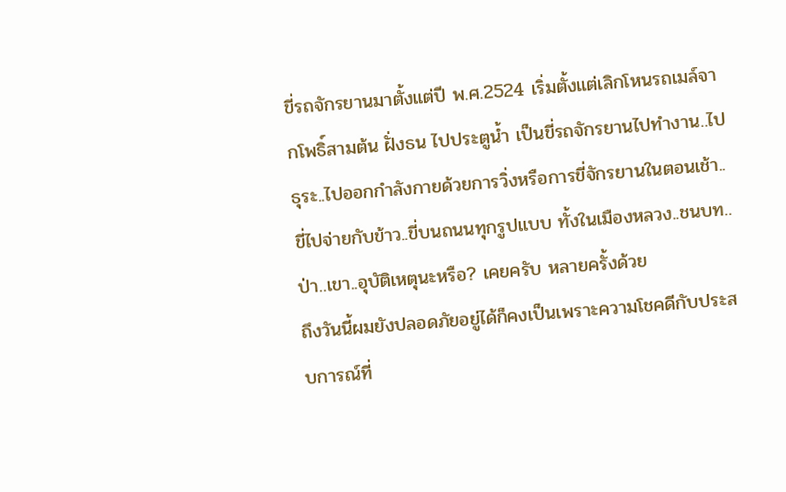ขี่รถจักรยานมาตั้งแต่ปี พ.ศ.2524 เริ่มตั้งแต่เลิกโหนรถเมล์จากโพธิ์สามต้น ฝั่งธน ไปประตูน้ำ เป็นขี่รถจักรยานไปทำงาน..ไปธุระ..ไปออกกำลังกายด้วยการวิ่งหรือการขี่จักรยานในตอนเช้า..ขี่ไปจ่ายกับข้าว..ขี่บนถนนทุกรูปแบบ ทั้งในเมืองหลวง..ชนบท..ป่า..เขา..อุบัติเหตุนะหรือ? เคยครับ หลายครั้งด้วย
ถึงวันนี้ผมยังปลอดภัยอยู่ได้ก็คงเป็นเพราะความโชคดีกับประสบการณ์ที่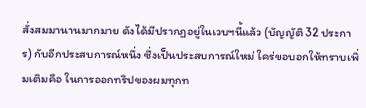สั่งสมมานานมากมาย ดังได้มีปรากฏอยู่ในเวบฯนี้แล้ว (บัญญัติ 32 ประการ) กับอีกประสบการณ์หนึ่ง ซึ่งเป็นประสบการณ์ใหม่ ใคร่ขอบอกให้ทราบเพิ่มเติมคือ ในการออกทริปของผมทุกท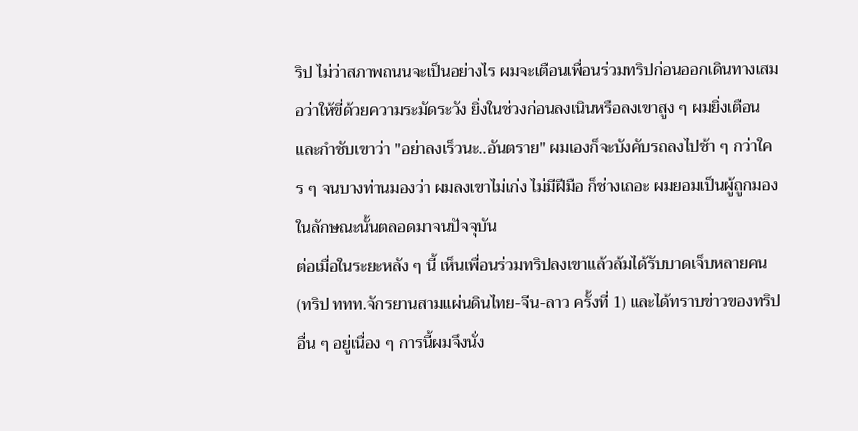ริป ไม่ว่าสภาพถนนจะเป็นอย่างไร ผมจะเตือนเพื่อนร่วมทริปก่อนออกเดินทางเสมอว่าให้ขี่ด้วยความระมัดระวัง ยิ่งในช่วงก่อนลงเนินหรือลงเขาสูง ๆ ผมยิ่งเตือนและกำชับเขาว่า "อย่าลงเร็วนะ..อันตราย" ผมเองก็จะบังคับรถลงไปช้า ๆ กว่าใคร ๆ จนบางท่านมองว่า ผมลงเขาไม่เก่ง ไม่มีฝีมือ ก็ช่างเถอะ ผมยอมเป็นผู้ถูกมองในลักษณะนั้นตลอดมาจนปัจจุบัน
ต่อเมื่อในระยะหลัง ๆ นี้ เห็นเพื่อนร่วมทริปลงเขาแล้วล้มได้รับบาดเจ็บหลายคน (ทริป ททท.จักรยานสามแผ่นดินไทย-จีน-ลาว ครั้งที่ 1) และได้ทราบข่าวของทริปอื่น ๆ อยู่เนื่อง ๆ การนี้ผมจึงนั่ง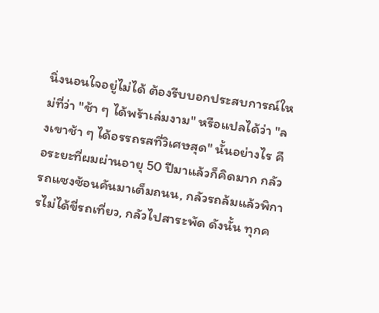นิ่งนอนใจอยู่ไม่ได้ ต้องรีบบอกประสบการณ์ใหม่ที่ว่า "ช้า ๆ ได้พร้าเล่มงาม" หรือแปลได้ว่า "ลงเขาช้า ๆ ได้อรรถรสที่วิเศษสุด" นั้นอย่างไร คือระยะที่ผมผ่านอายุ 50 ปีมาแล้วก็คิดมาก กลัวรถแซงซ้อนคันมาเต็มถนน, กลัวรถล้มแล้วพิการไม่ได้ขี่รถเที่ยว, กลัวไปสาระพัด ดังนั้น ทุกค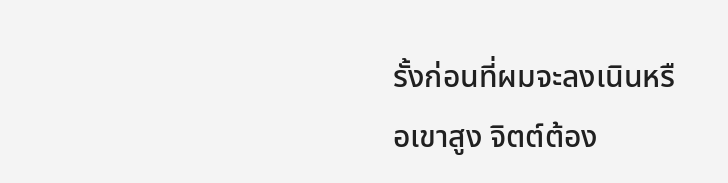รั้งก่อนที่ผมจะลงเนินหรือเขาสูง จิตต์ต้อง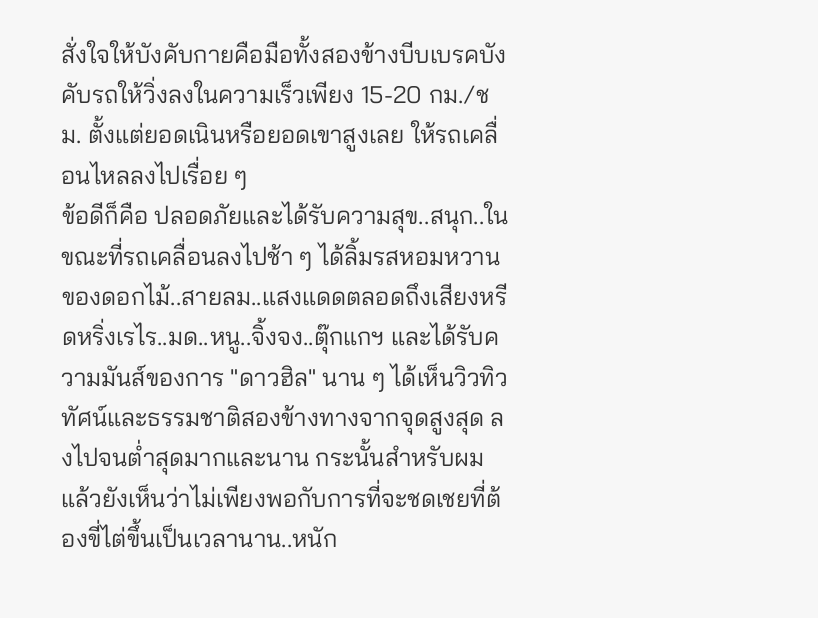สั่งใจให้บังคับกายคือมือทั้งสองข้างบีบเบรคบังคับรถให้วิ่งลงในความเร็วเพียง 15-20 กม./ชม. ตั้งแต่ยอดเนินหรือยอดเขาสูงเลย ให้รถเคลื่อนไหลลงไปเรื่อย ๆ
ข้อดีก็คือ ปลอดภัยและได้รับความสุข..สนุก..ในขณะที่รถเคลื่อนลงไปช้า ๆ ได้ลิ้มรสหอมหวานของดอกไม้..สายลม..แสงแดดตลอดถึงเสียงหรีดหริ่งเรไร..มด..หนู..จิ้งจง..ตุ๊กแกฯ และได้รับความมันส์ของการ "ดาวฮิล" นาน ๆ ได้เห็นวิวทิวทัศน์และธรรมชาติสองข้างทางจากจุดสูงสุด ลงไปจนต่ำสุดมากและนาน กระนั้นสำหรับผมแล้วยังเห็นว่าไม่เพียงพอกับการที่จะชดเชยที่ต้องขี่ไต่ขึ้นเป็นเวลานาน..หนัก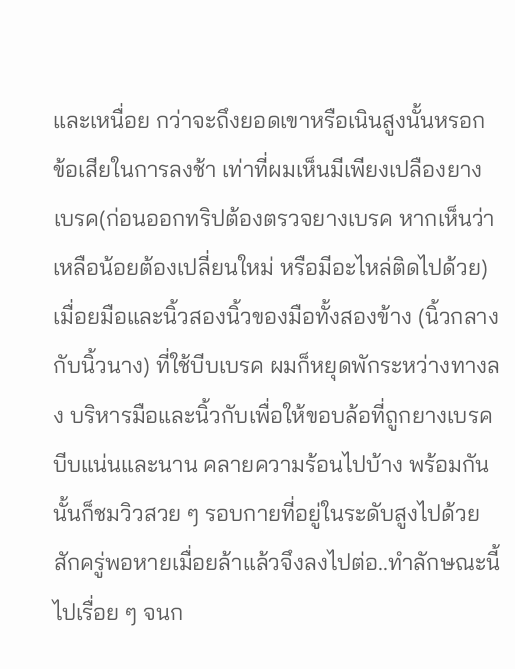และเหนื่อย กว่าจะถึงยอดเขาหรือเนินสูงนั้นหรอก
ข้อเสียในการลงช้า เท่าที่ผมเห็นมีเพียงเปลืองยางเบรค(ก่อนออกทริปต้องตรวจยางเบรค หากเห็นว่าเหลือน้อยต้องเปลี่ยนใหม่ หรือมีอะไหล่ติดไปด้วย) เมื่อยมือและนิ้วสองนิ้วของมือทั้งสองข้าง (นิ้วกลางกับนิ้วนาง) ที่ใช้บีบเบรค ผมก็หยุดพักระหว่างทางลง บริหารมือและนิ้วกับเพื่อให้ขอบล้อที่ถูกยางเบรคบีบแน่นและนาน คลายความร้อนไปบ้าง พร้อมกันนั้นก็ชมวิวสวย ๆ รอบกายที่อยู่ในระดับสูงไปด้วย สักครู่พอหายเมื่อยล้าแล้วจึงลงไปต่อ..ทำลักษณะนี้ไปเรื่อย ๆ จนก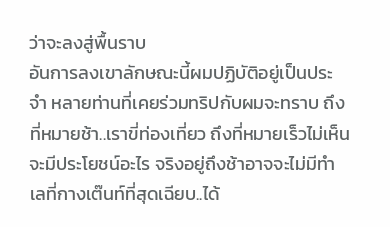ว่าจะลงสู่พื้นราบ
อันการลงเขาลักษณะนี้ผมปฏิบัติอยู่เป็นประจำ หลายท่านที่เคยร่วมทริปกับผมจะทราบ ถึงที่หมายช้า..เราขี่ท่องเที่ยว ถึงที่หมายเร็วไม่เห็นจะมีประโยชน์อะไร จริงอยู่ถึงช้าอาจจะไม่มีทำเลที่กางเต๊นท์ที่สุดเฉียบ..ได้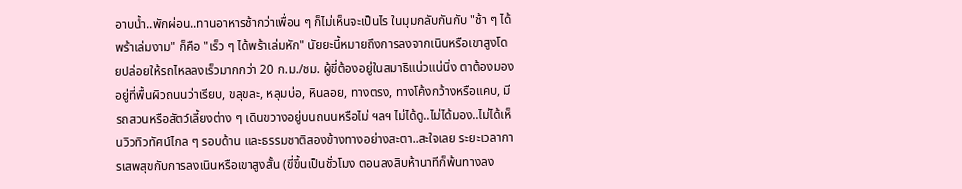อาบน้ำ..พักผ่อน..ทานอาหารช้ากว่าเพื่อน ๆ ก็ไม่เห็นจะเป็นไร ในมุมกลับกันกับ "ช้า ๆ ได้พร้าเล่มงาม" ก็คือ "เร็ว ๆ ได้พร้าเล่มหัก" นัยยะนี้หมายถึงการลงจากเนินหรือเขาสูงโดยปล่อยให้รถไหลลงเร็วมากกว่า 20 ก.ม./ชม. ผู้ขี่ต้องอยู่ในสมาธิแน่วแน่นิ่ง ตาต้องมองอยู่ที่พื้นผิวถนนว่าเรียบ, ขลุขละ, หลุมบ่อ, หินลอย, ทางตรง, ทางโค้งกว้างหรือแคบ, มีรถสวนหรือสัตว์เลี้ยงต่าง ๆ เดินขวางอยู่บนถนนหรือไม่ ฯลฯ ไม่ได้ดู..ไม่ได้มอง..ไม่ได้เห็นวิวทิวทัศน์ไกล ๆ รอบด้าน และธรรมชาติสองข้างทางอย่างสะตา..สะใจเลย ระยะเวลาการเสพสุขกับการลงเนินหรือเขาสูงสั้น (ขี่ขึ้นเป็นชั่วโมง ตอนลงสิบห้านาทีก็พ้นทางลง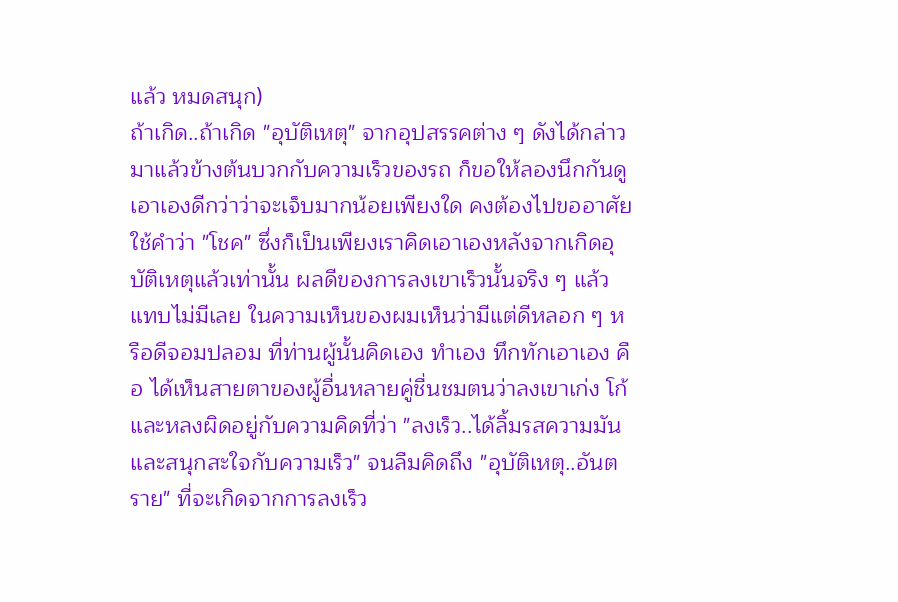แล้ว หมดสนุก)
ถ้าเกิด..ถ้าเกิด "อุบัติเหตุ" จากอุปสรรคต่าง ๆ ดังได้กล่าวมาแล้วข้างต้นบวกกับความเร็วของรถ ก็ขอให้ลองนึกกันดูเอาเองดีกว่าว่าจะเจ็บมากน้อยเพียงใด คงต้องไปขออาศัยใช้คำว่า "โชค" ซึ่งก็เป็นเพียงเราคิดเอาเองหลังจากเกิดอุบัติเหตุแล้วเท่านั้น ผลดีของการลงเขาเร็วนั้นจริง ๆ แล้ว แทบไม่มีเลย ในความเห็นของผมเห็นว่ามีแต่ดีหลอก ๆ หรือดีจอมปลอม ที่ท่านผู้นั้นคิดเอง ทำเอง ทึกทักเอาเอง คือ ได้เห็นสายตาของผู้อื่นหลายคู่ชื่นชมตนว่าลงเขาเก่ง โก้ และหลงผิดอยู่กับความคิดที่ว่า "ลงเร็ว..ได้ลิ้มรสความมันและสนุกสะใจกับความเร็ว" จนลืมคิดถึง "อุบัติเหตุ..อันตราย" ที่จะเกิดจากการลงเร็ว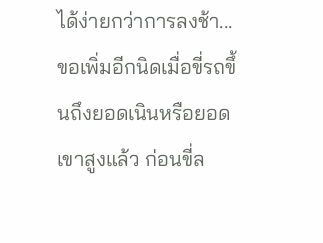ได้ง่ายกว่าการลงช้า...
ขอเพิ่มอีกนิดเมื่อขี่รถขึ้นถึงยอดเนินหรือยอดเขาสูงแล้ว ก่อนขี่ล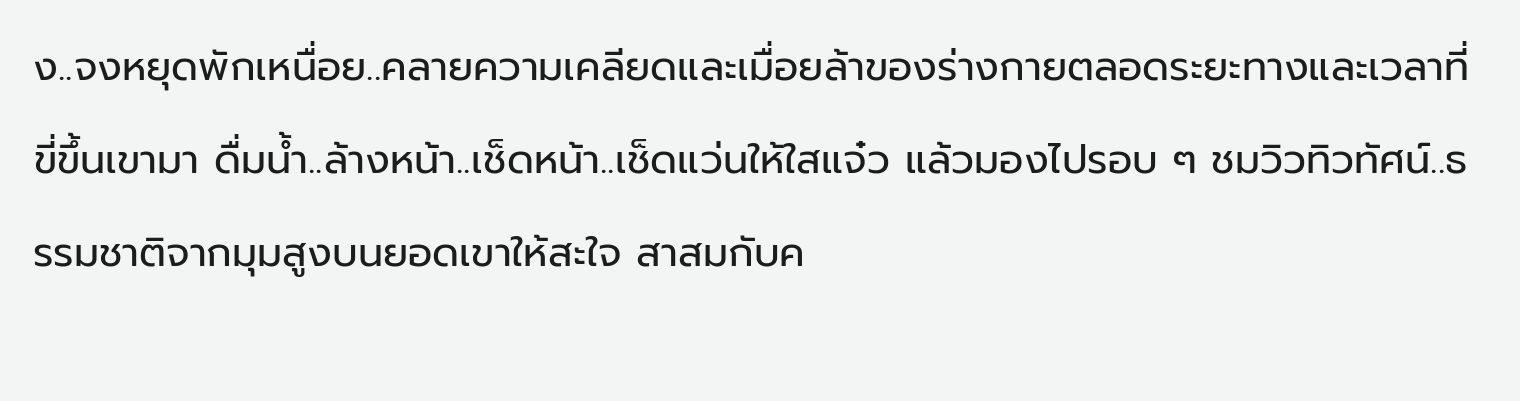ง..จงหยุดพักเหนื่อย..คลายความเคลียดและเมื่อยล้าของร่างกายตลอดระยะทางและเวลาที่ขี่ขึ้นเขามา ดื่มน้ำ..ล้างหน้า..เช็ดหน้า..เช็ดแว่นให้ใสแจ๋ว แล้วมองไปรอบ ๆ ชมวิวทิวทัศน์..ธรรมชาติจากมุมสูงบนยอดเขาให้สะใจ สาสมกับค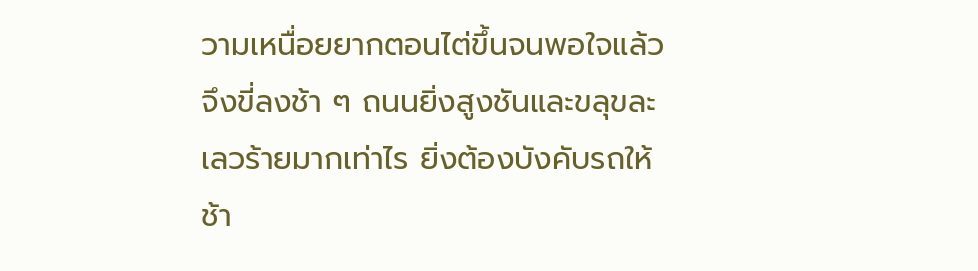วามเหนื่อยยากตอนไต่ขึ้นจนพอใจแล้ว จึงขี่ลงช้า ๆ ถนนยิ่งสูงชันและขลุขละเลวร้ายมากเท่าไร ยิ่งต้องบังคับรถให้ช้า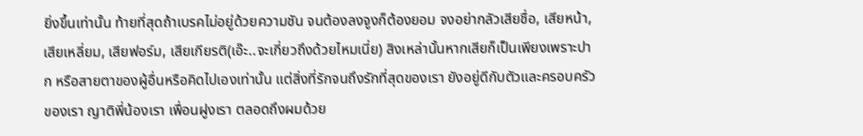ยิ่งขึ้นเท่านั้น ท้ายที่สุดถ้าเบรคไม่อยู่ด้วยความชัน จนต้องลงจูงก็ต้องยอม จงอย่ากลัวเสียชื่อ, เสียหน้า, เสียเหลี่ยม, เสียฟอร์ม, เสียเกียรติ(เอ๊ะ..จะเกี่ยวถึงด้วยไหมเนี่ย) สิงเหล่านั้นหากเสียก็เป็นเพียงเพราะปาก หรือสายตาของผู้อื่นหรือคิดไปเองเท่านั้น แต่สิ่งที่รักจนถึงรักที่สุดของเรา ยังอยู่ดีกับตัวและครอบครัวของเรา ญาติพี่น้องเรา เพื่อนฝูงเรา ตลอดถึงผมด้วย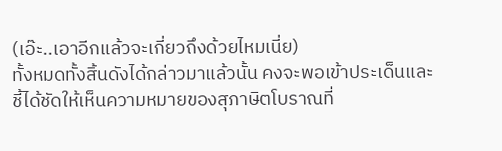(เอ๊ะ..เอาอีกแล้วจะเกี่ยวถึงด้วยไหมเนี่ย)
ทั้งหมดทั้งสิ้นดังได้กล่าวมาแล้วนั้น คงจะพอเข้าประเด็นและชี้ได้ชัดให้เห็นความหมายของสุภาษิตโบราณที่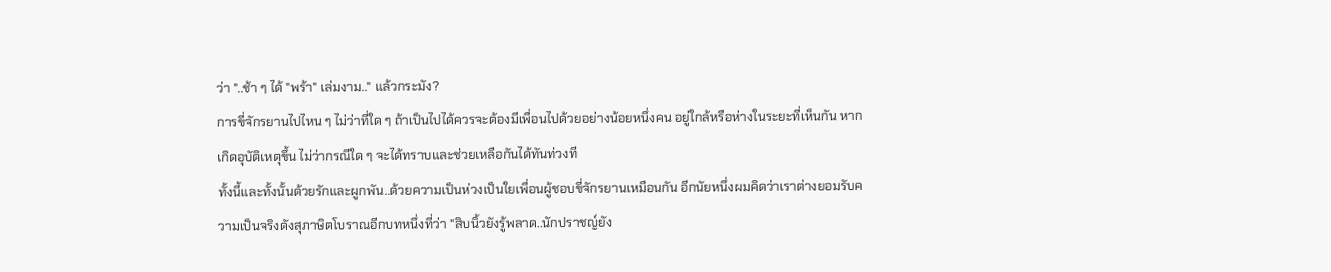ว่า "..ช้า ๆ ได้ "พร้า" เล่มงาม.." แล้วกระมัง?
การขี่จักรยานไปไหน ๆ ไม่ว่าที่ใด ๆ ถ้าเป็นไปได้ควรจะต้องมีเพื่อนไปด้วยอย่างน้อยหนึ่งคน อยู่ใกล้หรือห่างในระยะที่เห็นกัน หากเกิดอุบัติเหตุขึ้น ไม่ว่ากรณีใด ๆ จะได้ทราบและช่วยเหลือกันได้ทันท่วงที
ทั้งนี้และทั้งนั้นด้วยรักและผูกพัน..ด้วยความเป็นห่วงเป็นใยเพื่อนผู้ชอบขี่จักรยานเหมือนกัน อีกนัยหนึ่งผมคิดว่าเราต่างยอมรับความเป็นจริงดังสุภาษิตโบราณอีกบทหนึ่งที่ว่า "สิบนิ้วยังรู้พลาด..นักปราชญ์ยัง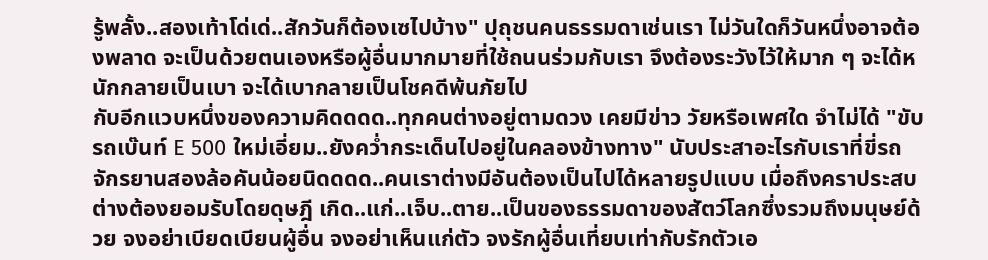รู้พลั้ง..สองเท้าโด่เด่..สักวันก็ต้องเซไปบ้าง" ปุถุชนคนธรรมดาเช่นเรา ไม่วันใดก็วันหนึ่งอาจต้องพลาด จะเป็นด้วยตนเองหรือผู้อื่นมากมายที่ใช้ถนนร่วมกับเรา จึงต้องระวังไว้ให้มาก ๆ จะได้หนักกลายเป็นเบา จะได้เบากลายเป็นโชคดีพ้นภัยไป
กับอีกแวบหนึ่งของความคิดดดด..ทุกคนต่างอยู่ตามดวง เคยมีข่าว วัยหรือเพศใด จำไม่ได้ "ขับรถเบ๊นท์ E 500 ใหม่เอี่ยม..ยังคว่ำกระเด็นไปอยู่ในคลองข้างทาง" นับประสาอะไรกับเราที่ขี่รถจักรยานสองล้อคันน้อยนิดดดด..คนเราต่างมีอันต้องเป็นไปได้หลายรูปแบบ เมื่อถึงคราประสบต่างต้องยอมรับโดยดุษฎี เกิด..แก่..เจ็บ..ตาย..เป็นของธรรมดาของสัตว์โลกซึ่งรวมถึงมนุษย์ด้วย จงอย่าเบียดเบียนผู้อื่น จงอย่าเห็นแก่ตัว จงรักผู้อื่นเที่ยบเท่ากับรักตัวเอ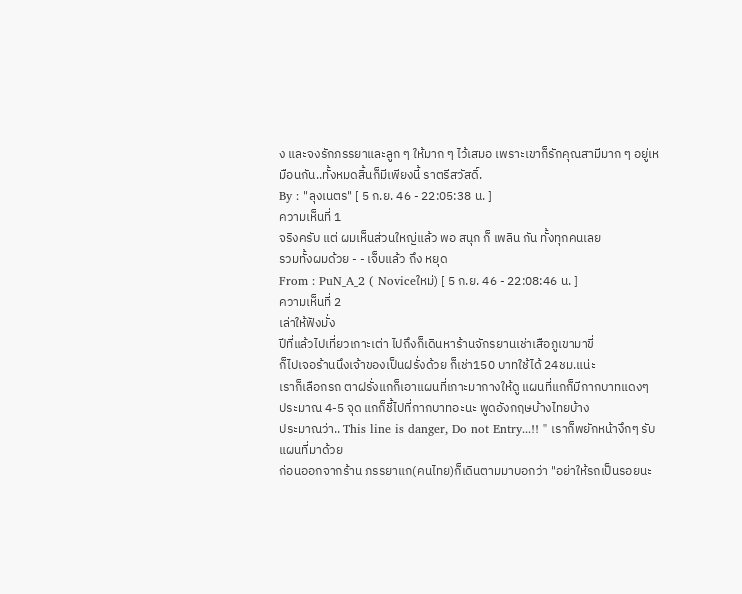ง และจงรักภรรยาและลูก ๆ ให้มาก ๆ ไว้เสมอ เพราะเขาก็รักคุณสามีมาก ๆ อยู่เหมือนกัน..ทั้งหมดสิ้นก็มีเพียงนี้ ราตรีสวัสดิ์.
By : "ลุงเนตร" [ 5 ก.ย. 46 - 22:05:38 น. ]
ความเห็นที่ 1
จริงครับ แต่ ผมเห็นส่วนใหญ่แล้ว พอ สนุก ก็ เพลิน กัน ทั้งทุกคนเลย
รวมทั้งผมด้วย - - เจ็บแล้ว ถึง หยุด
From : PuN_A_2 ( Noviceใหม่) [ 5 ก.ย. 46 - 22:08:46 น. ]
ความเห็นที่ 2
เล่าให้ฟังมั่ง
ปีที่แล้วไปเที่ยวเกาะเต่า ไปถึงก็เดินหาร้านจักรยานเช่าเสือภูเขามาขี่
ก็ไปเจอร้านนึงเจ้าของเป็นฝรั่งด้วย ก็เช่า150 บาทใช้ได้ 24ชม.แน่ะ
เราก็เลือกรถ ตาฝรั่งแกก็เอาแผนที่เกาะมากางให้ดู แผนที่แกก็มีกากบาทแดงๆ
ประมาณ 4-5 จุด แกก็ชี้ไปที่กากบาทอะนะ พูดอังกฤษบ้างไทยบ้าง
ประมาณว่า.. This line is danger, Do not Entry...!! " เราก็พยักหน้างึกๆ รับแผนที่มาด้วย
ก่อนออกจากร้าน ภรรยาแก(คนไทย)ก็เดินตามมาบอกว่า "อย่าให้รถเป็นรอยนะ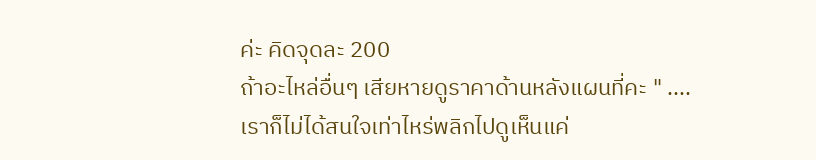ค่ะ คิดจุดละ 200
ถ้าอะไหล่อื่นๆ เสียหายดูราคาด้านหลังแผนที่คะ " ....เราก็ไม่ได้สนใจเท่าไหร่พลิกไปดูเห็นแค่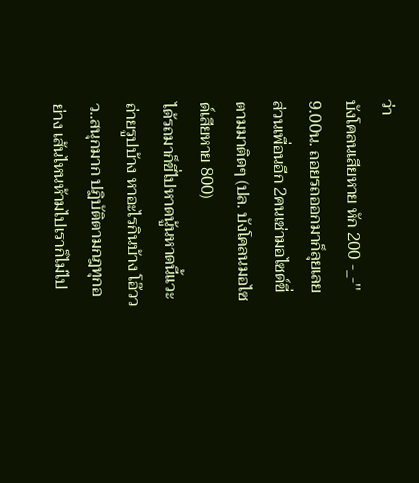ว่า
บังโคลนเสียหาย หัก 200 -_-''
9.00น. ถอยรถออกมาก็ลุยเลย ส่วนเพื่อนอีก 2คนเช่ามอไซด์ขี่ตามมาติดๆ (ปล. บังโคลนมอไซด์เสียหาย 800)
ได้รถมาก็ขี่ไปหาดนู้นหาดนี้แวะถ่ายรูปบ้าง หาอะไรกินบ้าง โอ๊ววว..สนุกมาก ปฏิบัติตามกฎทุกอย่าง เส้นไหนห้ามไปเราก็ไม่ไป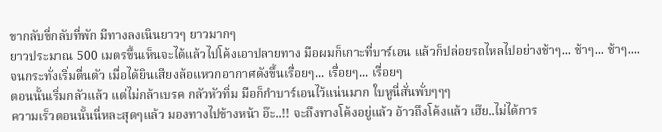ขากลับขี่กลับที่พัก มีทางลงเนินยาวๆ ยาวมากๆ
ยาวประมาณ 500 เมตรขึ้นเห็นจะได้แล้วไปโค้งเอาปลายทาง มือผมก็เกาะที่บาร์เอน แล้วก็ปล่อยรถไหลไปอย่างช้าๆ... ช้าๆ... ช้าๆ....
จนกระทั่งเริ่มตื่นตัว เมื่อได้ยินเสียงล้อแหวกอากาศดังขึ้นเรื่อยๆ... เรื่อยๆ... เรื่อยๆ
ตอนนั้นเริ่มกลัวแล้ว แต่ไม่กล้าเบรค กลัวหัวทิ่ม มือก็กำบาร์เอนไว้แน่นมาก ใบหูนี่สั่นพั่บๆๆๆ
ความเร็วตอนนั้นนี่หละสุดๆแล้ว มองทางไปข้างหน้า อ๊ะ..!! จะถึงทางโค้งอยู่แล้ว อ้าวถึงโค้งแล้ว เฮ๊ย..ไม่ได้การ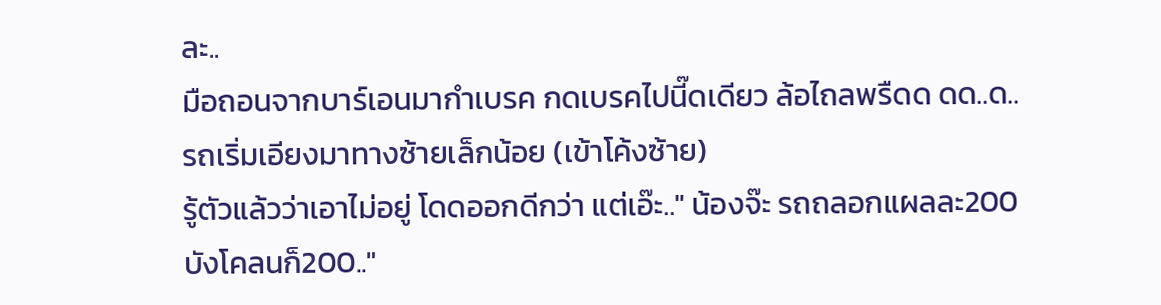ละ..
มือถอนจากบาร์เอนมากำเบรค กดเบรคไปนี๊ดเดียว ล้อไถลพรืดด ดด..ด.. รถเริ่มเอียงมาทางซ้ายเล็กน้อย (เข้าโค้งซ้าย)
รู้ตัวแล้วว่าเอาไม่อยู่ โดดออกดีกว่า แต่เอ๊ะ.." น้องจ๊ะ รถถลอกแผลละ200 บังโคลนก็200.."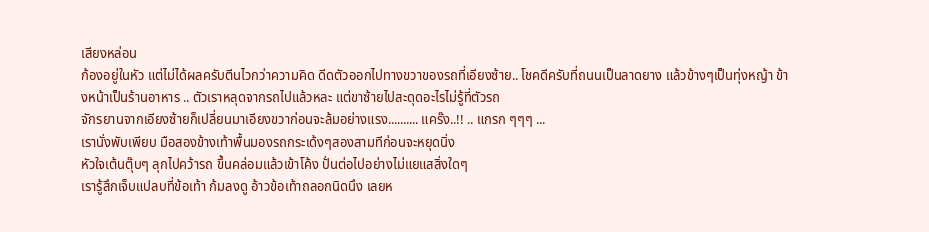เสียงหล่อน
ก้องอยู่ในหัว แต่ไม่ได้ผลครับตีนไวกว่าความคิด ดีดตัวออกไปทางขวาของรถที่เอียงซ้าย.. โชคดีครับที่ถนนเป็นลาดยาง แล้วข้างๆเป็นทุ่งหญ้า ข้างหน้าเป็นร้านอาหาร .. ตัวเราหลุดจากรถไปแล้วหละ แต่ขาซ้ายไปสะดุดอะไรไม่รู้ที่ตัวรถ
จักรยานจากเอียงซ้ายก็เปลี่ยนมาเอียงขวาก่อนจะล้มอย่างแรง.......... แคร๊ง..!! .. แกรก ๆๆๆ ...
เรานั่งพับเพียบ มือสองข้างเท้าพื้นมองรถกระเด้งๆสองสามทีก่อนจะหยุดนิ่ง
หัวใจเต้นตุ๊บๆ ลุกไปคว้ารถ ขึ้นคล่อมแล้วเข้าโค้ง ปั่นต่อไปอย่างไม่แยแสสิ่งใดๆ
เรารู้สึกเจ็บแปลบที่ข้อเท้า ก้มลงดู อ้าวข้อเท้าถลอกนิดนึง เลยห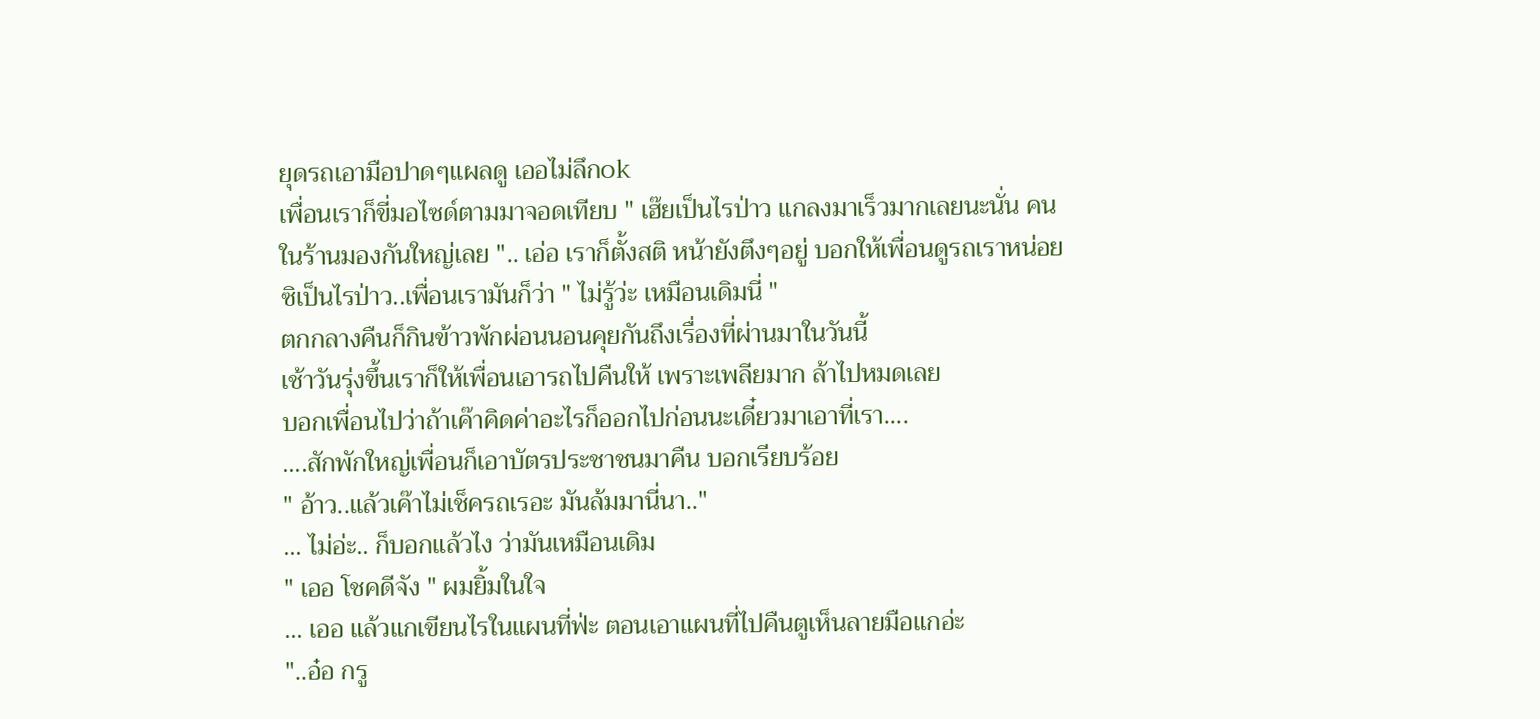ยุดรถเอามือปาดๆแผลดู เออไม่ลึกok
เพื่อนเราก็ขี่มอไซด์ตามมาจอดเทียบ " เฮ๊ยเป็นไรป่าว แกลงมาเร็วมากเลยนะนั่น คนในร้านมองกันใหญ่เลย ".. เอ่อ เราก็ตั้งสติ หน้ายังตึงๆอยู่ บอกให้เพื่อนดูรถเราหน่อยซิเป็นไรป่าว..เพื่อนเรามันก็ว่า " ไม่รู้ว่ะ เหมือนเดิมนี่ "
ตกกลางคืนก็กินข้าวพักผ่อนนอนคุยกันถึงเรื่องที่ผ่านมาในวันนี้
เช้าวันรุ่งขึ้นเราก็ให้เพื่อนเอารถไปคืนให้ เพราะเพลียมาก ล้าไปหมดเลย
บอกเพื่อนไปว่าถ้าเค๊าคิดค่าอะไรก็ออกไปก่อนนะเดี๋ยวมาเอาที่เรา....
....สักพักใหญ่เพื่อนก็เอาบัตรประชาชนมาคืน บอกเรียบร้อย
" อ้าว..แล้วเค๊าไม่เช็ครถเรอะ มันล้มมานี่นา.."
... ไม่อ่ะ.. ก็บอกแล้วไง ว่ามันเหมือนเดิม
" เออ โชคดีจัง " ผมยิ้มในใจ
... เออ แล้วแกเขียนไรในแผนที่ฟ่ะ ตอนเอาแผนที่ไปคืนตูเห็นลายมือแกอ่ะ
"..อ๋อ กรู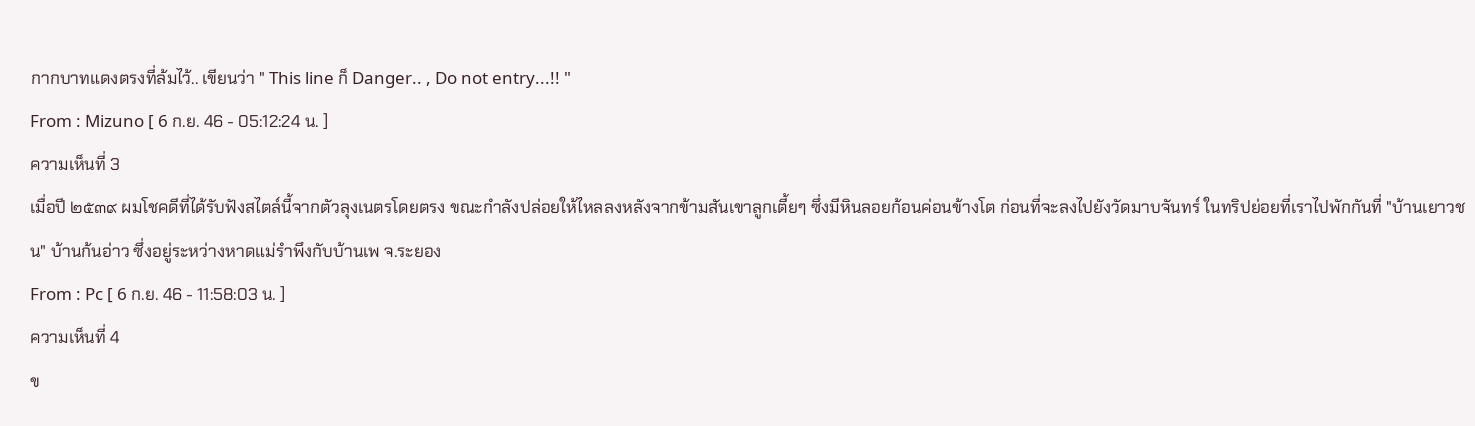กากบาทแดงตรงที่ล้มไว้.. เขียนว่า " This line ก็ Danger.. , Do not entry...!! "
From : Mizuno [ 6 ก.ย. 46 - 05:12:24 น. ]
ความเห็นที่ 3
เมื่อปี ๒๕๓๙ ผมโชคดีที่ได้รับฟังสไตล์นี้จากตัวลุงเนตรโดยตรง ขณะกำลังปล่อยให้ไหลลงหลังจากข้ามสันเขาลูกเตี้ยๆ ซึ่งมีหินลอยก้อนค่อนข้างโต ก่อนที่จะลงไปยังวัดมาบจันทร์ ในทริปย่อยที่เราไปพักกันที่ "บ้านเยาวชน" บ้านก้นอ่าว ซึ่งอยู่ระหว่างหาดแม่รำพึงกับบ้านเพ จ.ระยอง
From : Pc [ 6 ก.ย. 46 - 11:58:03 น. ]
ความเห็นที่ 4
ข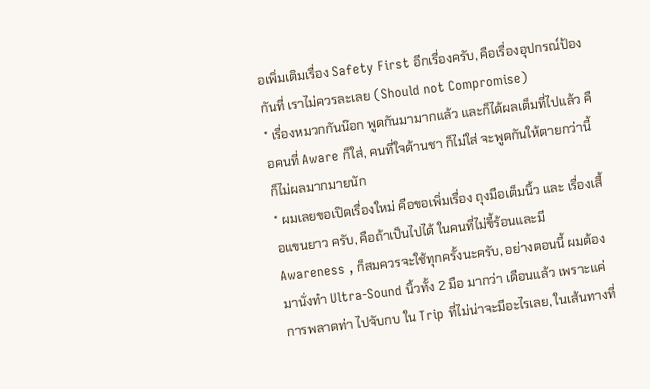อเพิ่มเติมเรื่อง Safety First อีกเรื่องครับ, คือเรื่องอุปกรณ์ป้องกันที่ เราไม่ควรละเลย (Should not Compromise)
* เรื่องหมวกกันน๊อก พูดกันมามากแล้ว และก็ได้ผลเต็มที่ไปแล้ว คือคนที่ Aware ก็ใส่, คนที่ใจด้านชา ก็ไม่ใส่ จะพูดกันให้ตายกว่านี้ ก็ไม่ผลมากมายนัก
* ผมเลยขอเปิดเรื่องใหม่ คือขอเพิ่มเรื่อง ถุงมือเต็มนิ้ว และ เรื่องเสื้อแขนยาว ครับ, คือถ้าเป็นไปได้ ในคนที่ไม่ขี้ร้อนและมี Awareness , ก็สมควรจะใช้ทุกครั้งนะครับ, อย่างตอนนี้ ผมต้องมานั่งทำ Ultra-Sound นิ้วทั้ง 2 มือ มากว่า เดือนแล้ว เพราะแค่การพลาดท่า ไปจับกบ ใน Trip ที่ไม่น่าจะมีอะไรเลย, ในเส้นทางที่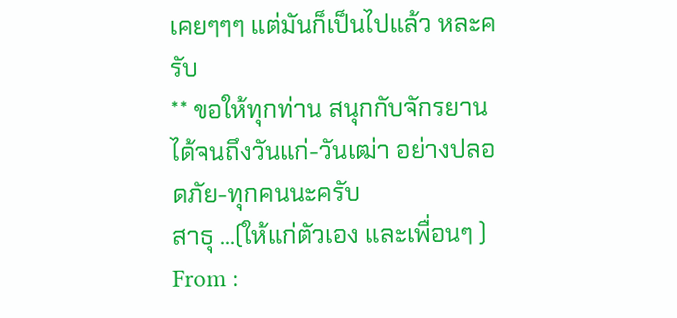เคยๆๆๆ แต่มันก็เป็นไปแล้ว หละครับ
** ขอให้ทุกท่าน สนุกกับจักรยาน ได้จนถึงวันแก่-วันเฒ่า อย่างปลอดภัย-ทุกคนนะครับ
สาธุ ...(ให้แก่ตัวเอง และเพื่อนๆ )
From :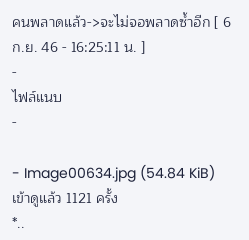คนพลาดแล้ว->จะไม่จอพลาดซ้ำอีก [ 6 ก.ย. 46 - 16:25:11 น. ]
-
ไฟล์แนบ
-

- Image00634.jpg (54.84 KiB) เข้าดูแล้ว 1121 ครั้ง
*..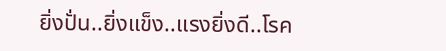ยิ่งปั่น..ยิ่งแข็ง..แรงยิ่งดี..โรค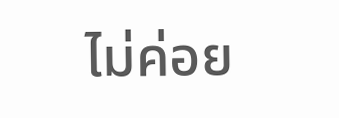ไม่ค่อย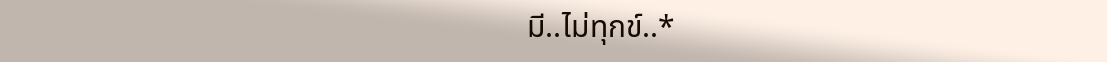มี..ไม่ทุกข์..*